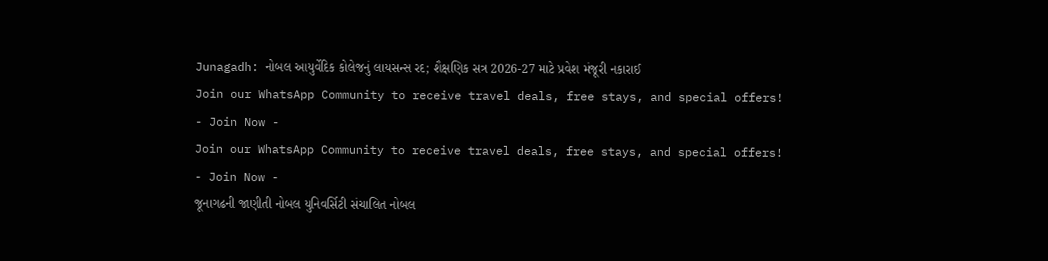Junagadh: નોબલ આયુર્વેદિક કોલેજનું લાયસન્સ રદ; શૈક્ષણિક સત્ર 2026-27 માટે પ્રવેશ મંજૂરી નકારાઈ
Join our WhatsApp Community to receive travel deals, free stays, and special offers!
- Join Now -
Join our WhatsApp Community to receive travel deals, free stays, and special offers!
- Join Now -
જૂનાગઢની જાણીતી નોબલ યુનિવર્સિટી સંચાલિત નોબલ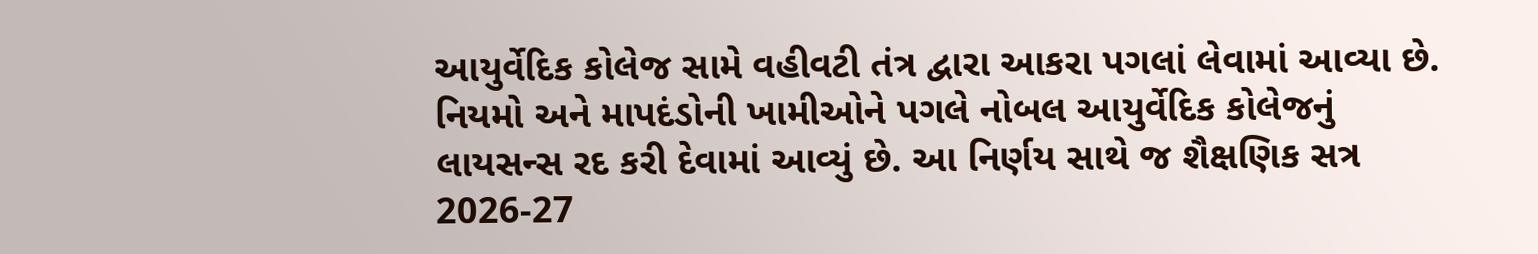આયુર્વેદિક કોલેજ સામે વહીવટી તંત્ર દ્વારા આકરા પગલાં લેવામાં આવ્યા છે. નિયમો અને માપદંડોની ખામીઓને પગલે નોબલ આયુર્વેદિક કોલેજનું લાયસન્સ રદ કરી દેવામાં આવ્યું છે. આ નિર્ણય સાથે જ શૈક્ષણિક સત્ર 2026-27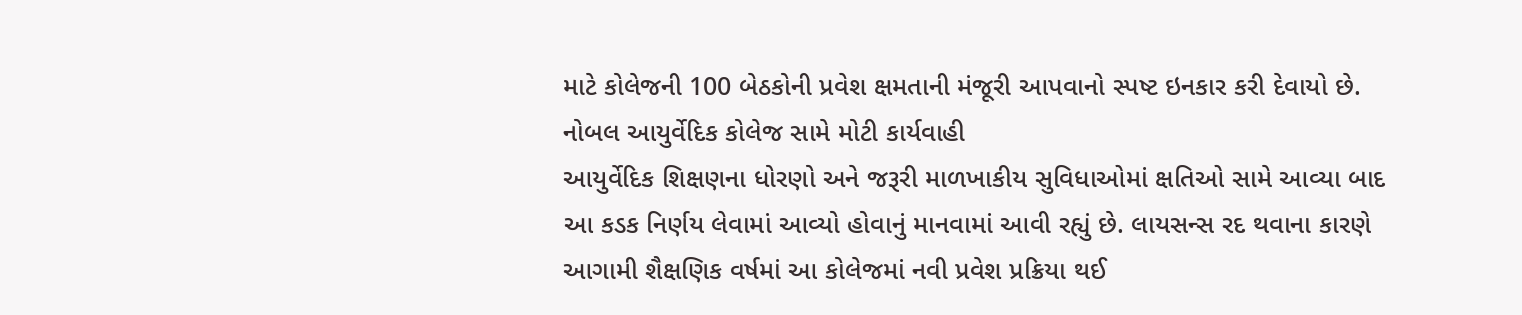માટે કોલેજની 100 બેઠકોની પ્રવેશ ક્ષમતાની મંજૂરી આપવાનો સ્પષ્ટ ઇનકાર કરી દેવાયો છે.
નોબલ આયુર્વેદિક કોલેજ સામે મોટી કાર્યવાહી
આયુર્વેદિક શિક્ષણના ધોરણો અને જરૂરી માળખાકીય સુવિધાઓમાં ક્ષતિઓ સામે આવ્યા બાદ આ કડક નિર્ણય લેવામાં આવ્યો હોવાનું માનવામાં આવી રહ્યું છે. લાયસન્સ રદ થવાના કારણે આગામી શૈક્ષણિક વર્ષમાં આ કોલેજમાં નવી પ્રવેશ પ્રક્રિયા થઈ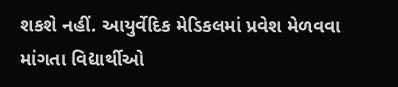શકશે નહીં. આયુર્વેદિક મેડિકલમાં પ્રવેશ મેળવવા માંગતા વિદ્યાર્થીઓ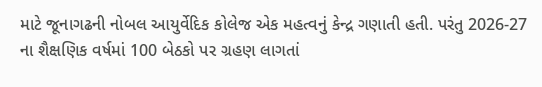માટે જૂનાગઢની નોબલ આયુર્વેદિક કોલેજ એક મહત્વનું કેન્દ્ર ગણાતી હતી. પરંતુ 2026-27 ના શૈક્ષણિક વર્ષમાં 100 બેઠકો પર ગ્રહણ લાગતાં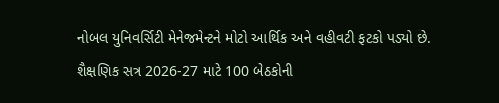નોબલ યુનિવર્સિટી મેનેજમેન્ટને મોટો આર્થિક અને વહીવટી ફટકો પડ્યો છે.
શૈક્ષણિક સત્ર 2026-27 માટે 100 બેઠકોની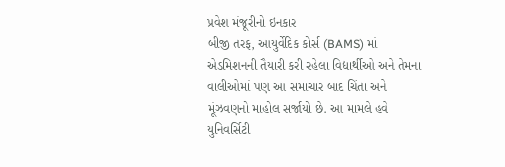પ્રવેશ મંજૂરીનો ઇનકાર
બીજી તરફ, આયુર્વેદિક કોર્સ (BAMS) માં એડમિશનની તૈયારી કરી રહેલા વિદ્યાર્થીઓ અને તેમના વાલીઓમાં પણ આ સમાચાર બાદ ચિંતા અને મૂંઝવણનો માહોલ સર્જાયો છે. આ મામલે હવે યુનિવર્સિટી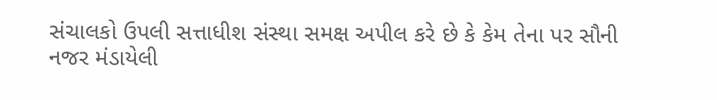સંચાલકો ઉપલી સત્તાધીશ સંસ્થા સમક્ષ અપીલ કરે છે કે કેમ તેના પર સૌની નજર મંડાયેલી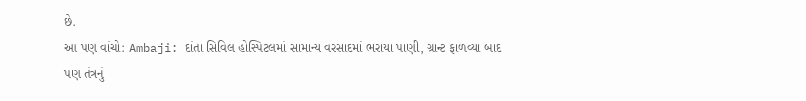છે.
આ પણ વાંચો: Ambaji: દાંતા સિવિલ હોસ્પિટલમાં સામાન્ય વરસાદમાં ભરાયા પાણી, ગ્રાન્ટ ફાળવ્યા બાદ પણ તંત્રનું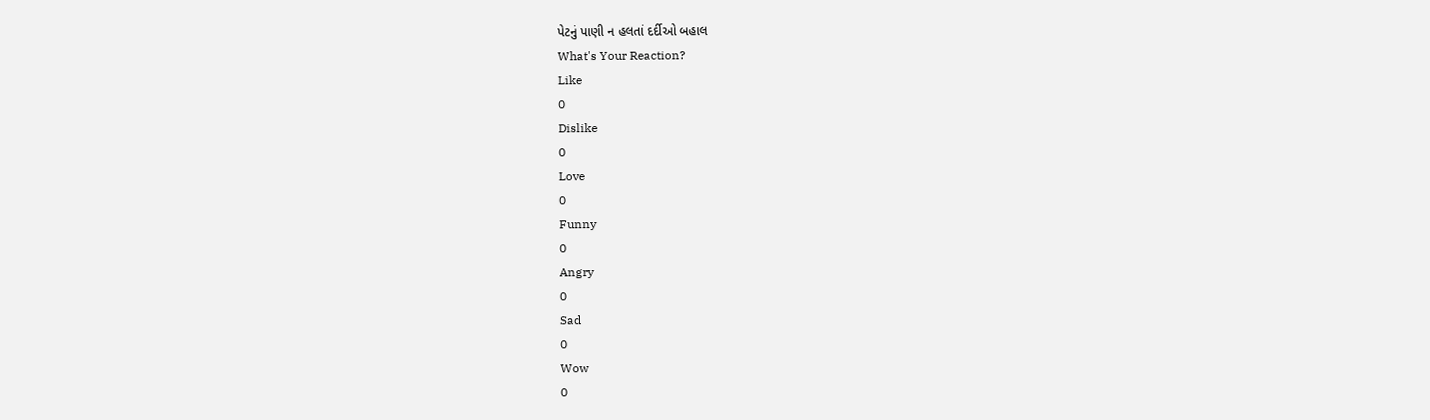પેટનું પાણી ન હલતાં દર્દીઓ બહાલ
What's Your Reaction?
Like
0
Dislike
0
Love
0
Funny
0
Angry
0
Sad
0
Wow
0